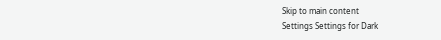Skip to main content
Settings Settings for Dark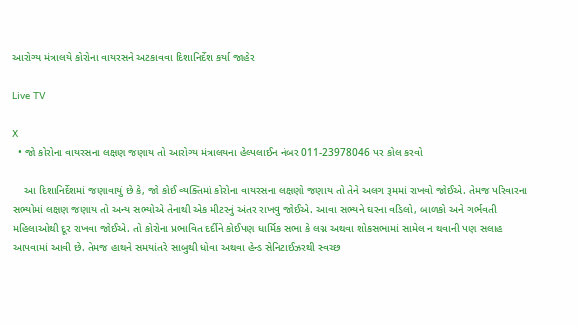આરોગ્ય મંત્રાલયે કોરોના વાયરસને અટકાવવા દિશાનિર્દેશ કર્યા જાહેર

Live TV

X
  • જો કોરોના વાયરસના લક્ષણ જણાય તો આરોગ્ય મંત્રાલયના હેલ્પલાઈન નંબર 011-23978046 પર કોલ કરવો

    આ દિશાનિર્દેશમાં જણાવાયું છે કે, જો કોઈ વ્યક્તિમાં કોરોના વાયરસના લક્ષણો જણાય તો તેને અલગ રૂમમાં રાખવો જોઈએ. તેમજ પરિવારના સભ્યોમાં લક્ષણ જણાય તો અન્ય સભ્યોએ તેનાથી એક મીટરનું અંતર રાખવુ જોઈએ. આવા સભ્યને ઘરના વડિલો, બાળકો અને ગર્ભવતી મહિલાઓથી દૂર રાખવા જોઈએ. તો કોરોના પ્રભાવિત દર્દીને કોઈપણ ધાર્મિક સભા કે લગ્ન અથવા શોકસભામાં સામેલ ન થવાની પણ સલાહ આપવામાં આવી છે. તેમજ હાથને સમયાંતરે સાબુથી ધોવા અથવા હેન્ડ સેનિટાઈઝરથી સ્વચ્છ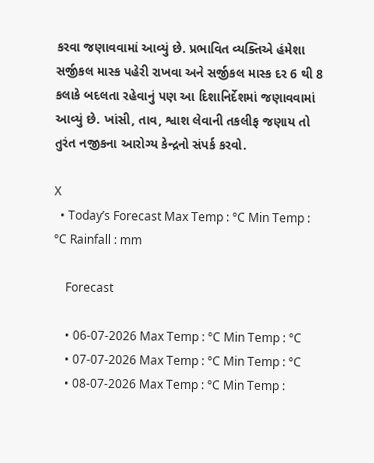કરવા જણાવવામાં આવ્યું છે. પ્રભાવિત વ્યક્તિએ હંમેશા સર્જીકલ માસ્ક પહેરી રાખવા અને સર્જીકલ માસ્ક દર 6 થી 8 કલાકે બદલતા રહેવાનું પણ આ દિશાનિર્દેશમાં જણાવવામાં આવ્યું છે. ખાંસી, તાવ, શ્વાશ લેવાની તકલીફ જણાય તો તુરંત નજીકના આરોગ્ય કેન્દ્રનો સંપર્ક કરવો.

X
  • Today’s Forecast Max Temp : °C Min Temp : °C Rainfall : mm

    Forecast

    • 06-07-2026 Max Temp : °C Min Temp : °C
    • 07-07-2026 Max Temp : °C Min Temp : °C
    • 08-07-2026 Max Temp : °C Min Temp :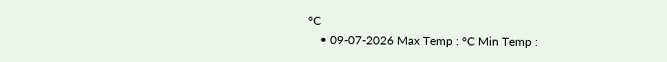°C
    • 09-07-2026 Max Temp : °C Min Temp :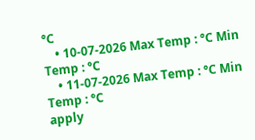°C
    • 10-07-2026 Max Temp : °C Min Temp : °C
    • 11-07-2026 Max Temp : °C Min Temp : °C
apply